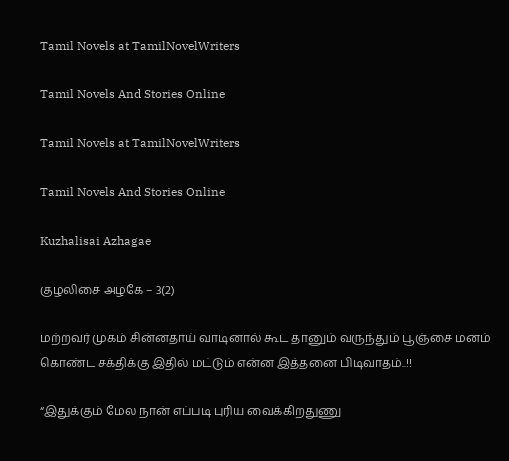Tamil Novels at TamilNovelWriters

Tamil Novels And Stories Online

Tamil Novels at TamilNovelWriters

Tamil Novels And Stories Online

Kuzhalisai Azhagae

குழலிசை அழகே – 3(2)

மற்றவர் முகம் சின்னதாய் வாடினால் கூட தானும் வருந்தும் பூஞ்சை மனம் கொண்ட சக்திக்கு இதில் மட்டும் என்ன இத்தனை பிடிவாதம்..!!

“இதுக்கும் மேல நான் எப்படி புரிய வைக்கிறதுணு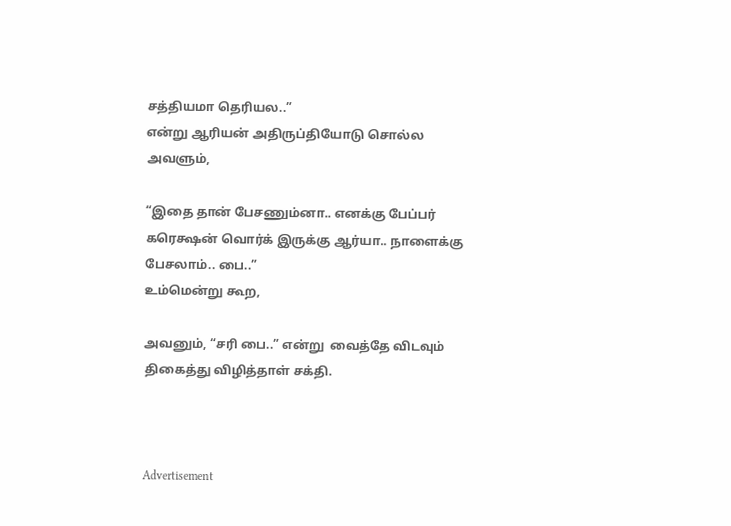சத்தியமா தெரியல..”
என்று ஆரியன் அதிருப்தியோடு சொல்ல அவளும்,

“இதை தான் பேசணும்னா.. எனக்கு பேப்பர் கரெக்ஷன் வொர்க் இருக்கு ஆர்யா.. நாளைக்கு பேசலாம்.. பை..”
உம்மென்று கூற,

அவனும், “சரி பை..” என்று  வைத்தே விடவும் திகைத்து விழித்தாள் சக்தி.



Advertisement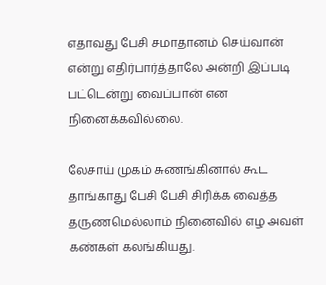எதாவது பேசி சமாதானம் செய்வான் என்று எதிர்பார்த்தாலே அன்றி இப்படி பட்டென்று வைப்பான் என நினைக்கவில்லை.

லேசாய் முகம் சுணங்கினால் கூட தாங்காது பேசி பேசி சிரிக்க வைத்த தருணமெல்லாம் நினைவில் எழ அவள் கண்கள் கலங்கியது.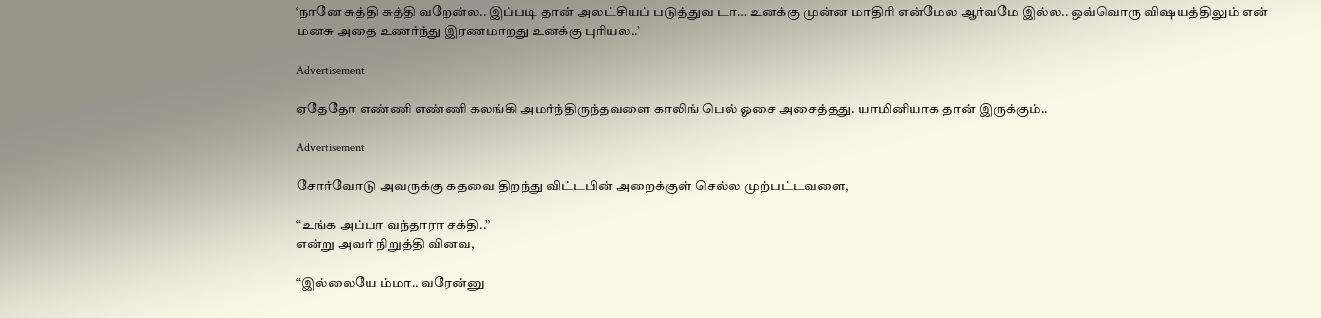‘நானே சுத்தி சுத்தி வறேன்ல.. இப்படி தான் அலட்சியப் படுத்துவ டா… உனக்கு முன்ன மாதிரி என்மேல ஆர்வமே இல்ல.. ஒவ்வொரு விஷயத்திலும் என் மனசு அதை உணர்ந்து இரணமாறது உனக்கு புரியல..’

Advertisement

ஏதேதோ எண்ணி எண்ணி கலங்கி அமர்ந்திருந்தவளை காலிங் பெல் ஓசை அசைத்தது. யாமினியாக தான் இருக்கும்..

Advertisement

சோர்வோடு அவருக்கு கதவை திறந்து விட்டபின் அறைக்குள் செல்ல முற்பட்டவளை,

“உங்க அப்பா வந்தாரா சக்தி..”
என்று அவர் நிறுத்தி வினவ,

“இல்லையே ம்மா.. வரேன்னு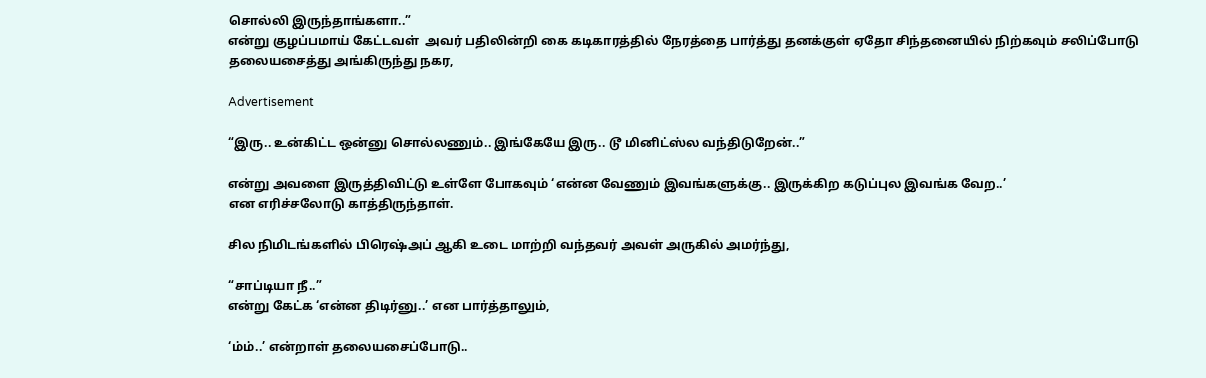சொல்லி இருந்தாங்களா..”
என்று குழப்பமாய் கேட்டவள்  அவர் பதிலின்றி கை கடிகாரத்தில் நேரத்தை பார்த்து தனக்குள் ஏதோ சிந்தனையில் நிற்கவும் சலிப்போடு தலையசைத்து அங்கிருந்து நகர,

Advertisement

“இரு.. உன்கிட்ட ஒன்னு சொல்லணும்.. இங்கேயே இரு.. டூ மினிட்ஸ்ல வந்திடுறேன்..”

என்று அவளை இருத்திவிட்டு உள்ளே போகவும் ‘என்ன வேணும் இவங்களுக்கு.. இருக்கிற கடுப்புல இவங்க வேற..’
என எரிச்சலோடு காத்திருந்தாள்.

சில நிமிடங்களில் பிரெஷ்அப் ஆகி உடை மாற்றி வந்தவர் அவள் அருகில் அமர்ந்து,

“சாப்டியா நீ..”
என்று கேட்க ‘என்ன திடிர்னு..’ என பார்த்தாலும்,

‘ம்ம்..’ என்றாள் தலையசைப்போடு..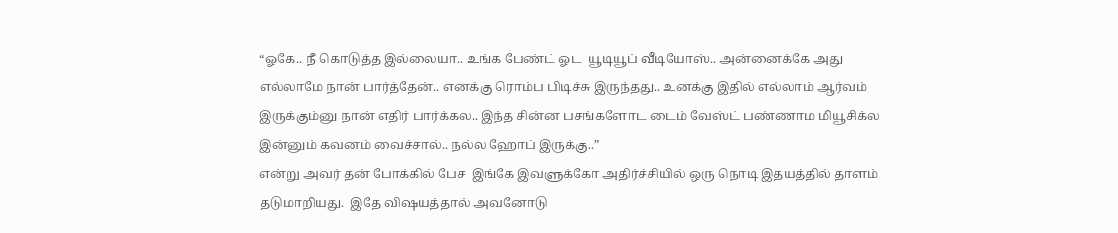“ஓகே.. நீ கொடுத்த இல்லையா.. உங்க பேண்ட் ஓட  யூடியூப் வீடியோஸ்.. அன்னைக்கே அது எல்லாமே நான் பார்த்தேன்.. எனக்கு ரொம்ப பிடிச்சு இருந்தது.. உனக்கு இதில் எல்லாம் ஆர்வம் இருக்கும்னு நான் எதிர் பார்க்கல.. இந்த சின்ன பசங்களோட டைம் வேஸ்ட் பண்ணாம மியூசிக்ல இன்னும் கவனம் வைச்சால்.. நல்ல ஹோப் இருக்கு..”
என்று அவர் தன் போக்கில் பேச  இங்கே இவளுக்கோ அதிர்ச்சியில் ஒரு நொடி இதயத்தில் தாளம் தடுமாறியது.  இதே விஷயத்தால் அவனோடு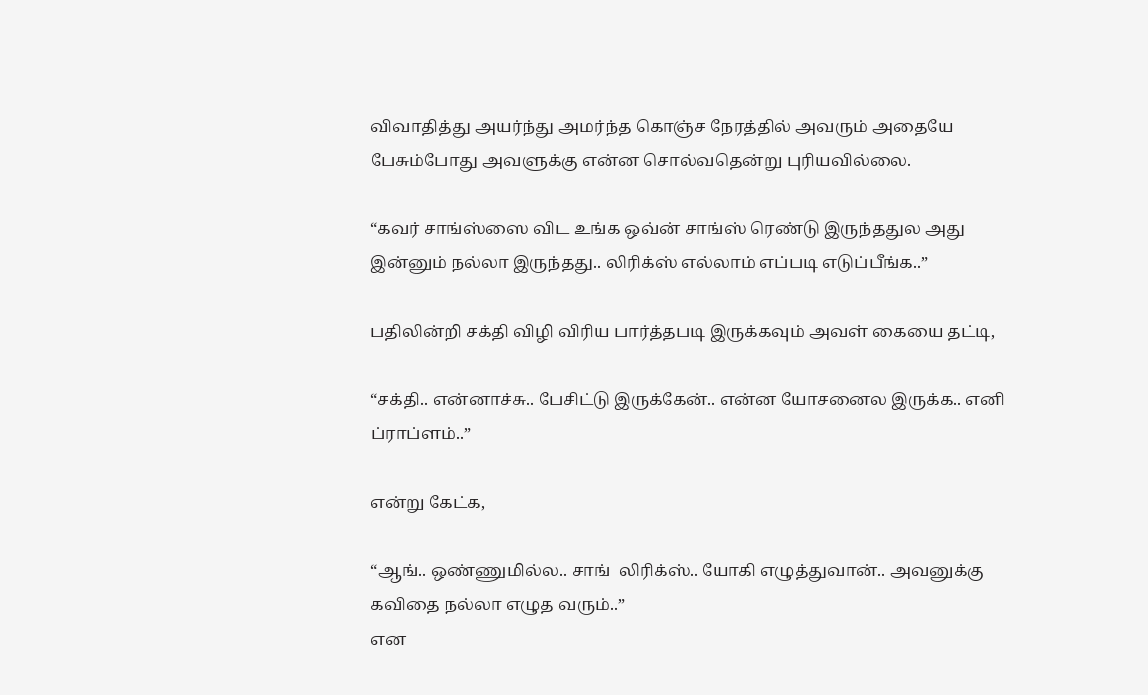விவாதித்து அயர்ந்து அமர்ந்த கொஞ்ச நேரத்தில் அவரும் அதையே பேசும்போது அவளுக்கு என்ன சொல்வதென்று புரியவில்லை.

“கவர் சாங்ஸ்ஸை விட உங்க ஒவ்ன் சாங்ஸ் ரெண்டு இருந்ததுல அது இன்னும் நல்லா இருந்தது.. லிரிக்ஸ் எல்லாம் எப்படி எடுப்பீங்க..”

பதிலின்றி சக்தி விழி விரிய பார்த்தபடி இருக்கவும் அவள் கையை தட்டி,

“சக்தி.. என்னாச்சு.. பேசிட்டு இருக்கேன்.. என்ன யோசனைல இருக்க.. எனி ப்ராப்ளம்..”

என்று கேட்க,

“ஆங்.. ஒண்ணுமில்ல.. சாங்  லிரிக்ஸ்.. யோகி எழுத்துவான்.. அவனுக்கு கவிதை நல்லா எழுத வரும்..”
என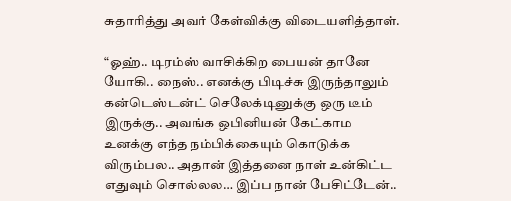சுதாரித்து அவர் கேள்விக்கு விடையளித்தாள்.

“ஓஹ்.. டிரம்ஸ் வாசிக்கிற பையன் தானே யோகி.. நைஸ்.. எனக்கு பிடிச்சு இருந்தாலும் கன்டெஸ்டன்ட் செலேக்டினுக்கு ஒரு டீம் இருக்கு.. அவங்க ஒபினியன் கேட்காம உனக்கு எந்த நம்பிக்கையும் கொடுக்க விரும்பல.. அதான் இத்தனை நாள் உன்கிட்ட எதுவும் சொல்லல… இப்ப நான் பேசிட்டேன்..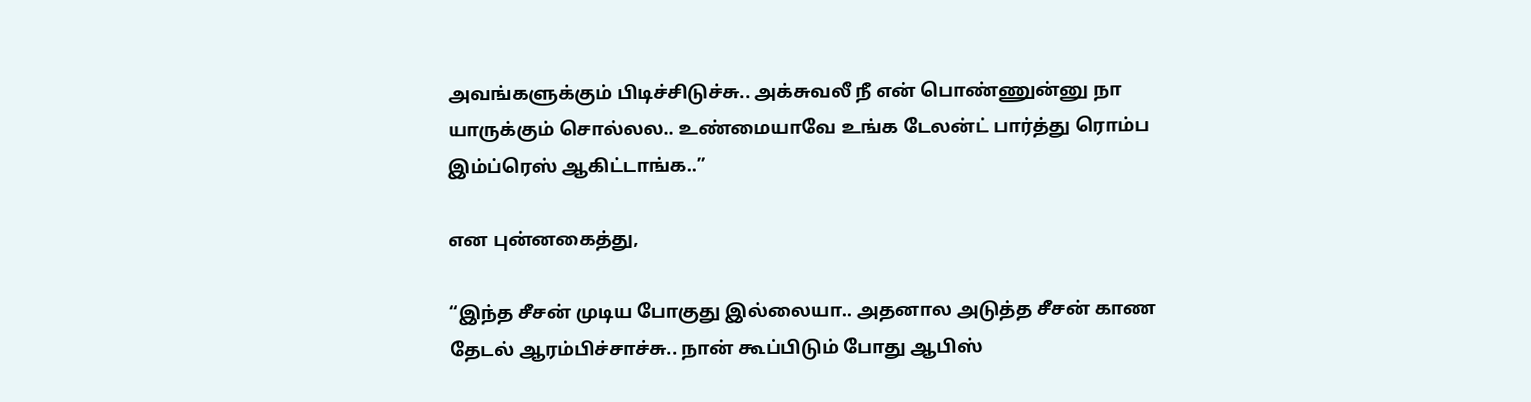அவங்களுக்கும் பிடிச்சிடுச்சு.. அக்சுவலீ நீ என் பொண்ணுன்னு நா யாருக்கும் சொல்லல.. உண்மையாவே உங்க டேலன்ட் பார்த்து ரொம்ப இம்ப்ரெஸ் ஆகிட்டாங்க..”

என புன்னகைத்து,

“இந்த சீசன் முடிய போகுது இல்லையா.. அதனால அடுத்த சீசன் காண தேடல் ஆரம்பிச்சாச்சு.. நான் கூப்பிடும் போது ஆபிஸ்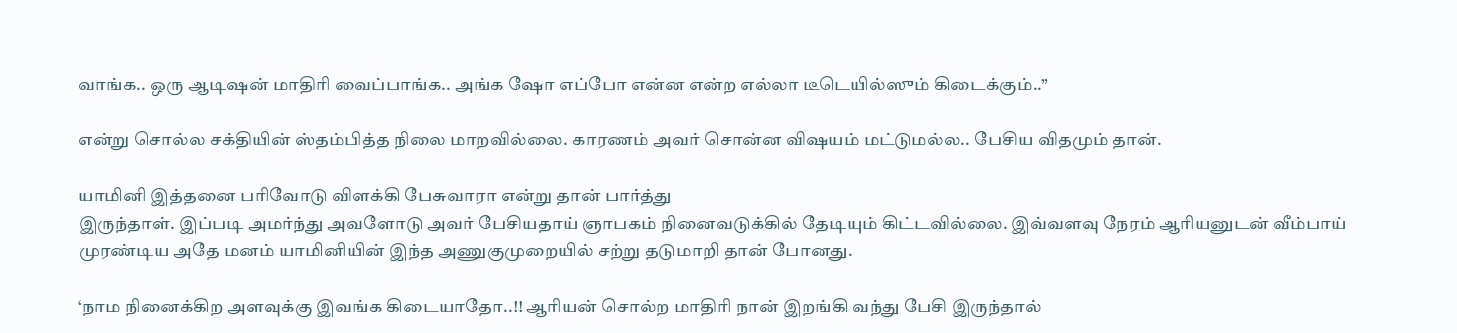வாங்க.. ஒரு ஆடிஷன் மாதிரி வைப்பாங்க.. அங்க ஷோ எப்போ என்ன என்ற எல்லா டீடெயில்ஸும் கிடைக்கும்..”

என்று சொல்ல சக்தியின் ஸ்தம்பித்த நிலை மாறவில்லை. காரணம் அவர் சொன்ன விஷயம் மட்டுமல்ல.. பேசிய விதமும் தான்.

யாமினி இத்தனை பரிவோடு விளக்கி பேசுவாரா என்று தான் பார்த்து
இருந்தாள். இப்படி அமர்ந்து அவளோடு அவர் பேசியதாய் ஞாபகம் நினைவடுக்கில் தேடியும் கிட்டவில்லை. இவ்வளவு நேரம் ஆரியனுடன் வீம்பாய் முரண்டிய அதே மனம் யாமினியின் இந்த அணுகுமுறையில் சற்று தடுமாறி தான் போனது.

‘நாம நினைக்கிற அளவுக்கு இவங்க கிடையாதோ..!! ஆரியன் சொல்ற மாதிரி நான் இறங்கி வந்து பேசி இருந்தால்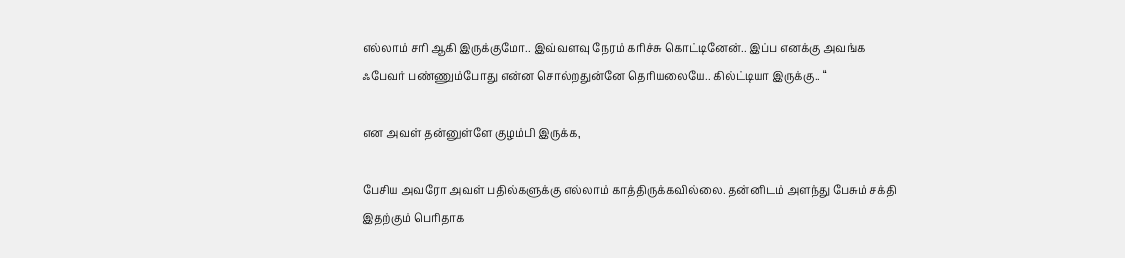எல்லாம் சரி ஆகி இருக்குமோ.. இவ்வளவு நேரம் கரிச்சு கொட்டினேன்.. இப்ப எனக்கு அவங்க ஃபேவர் பண்ணும்போது என்ன சொல்றதுன்னே தெரியலையே.. கில்ட்டியா இருக்கு.. “

என அவள் தன்னுள்ளே குழம்பி இருக்க,

பேசிய அவரோ அவள் பதில்களுக்கு எல்லாம் காத்திருக்கவில்லை. தன்னிடம் அளந்து பேசும் சக்தி  இதற்கும் பெரிதாக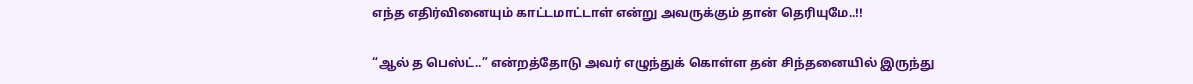எந்த எதிர்வினையும் காட்டமாட்டாள் என்று அவருக்கும் தான் தெரியுமே..!!

“ஆல் த பெஸ்ட்..” என்றத்தோடு அவர் எழுந்துக் கொள்ள தன் சிந்தனையில் இருந்து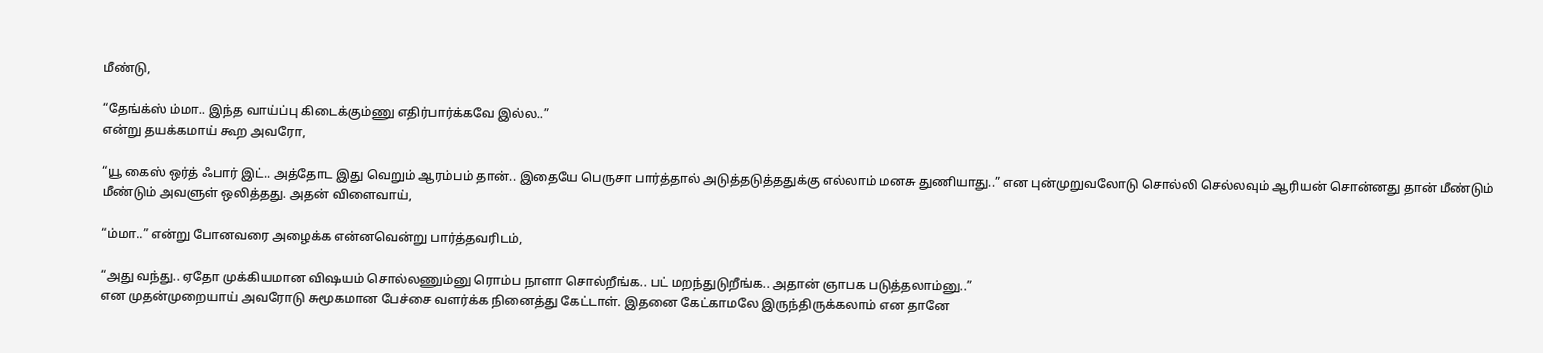மீண்டு,

“தேங்க்ஸ் ம்மா.. இந்த வாய்ப்பு கிடைக்கும்ணு எதிர்பார்க்கவே இல்ல..”
என்று தயக்கமாய் கூற அவரோ,

“யூ கைஸ் ஒர்த் ஃபார் இட்.. அத்தோட இது வெறும் ஆரம்பம் தான்.. இதையே பெருசா பார்த்தால் அடுத்தடுத்ததுக்கு எல்லாம் மனசு துணியாது..” என புன்முறுவலோடு சொல்லி செல்லவும் ஆரியன் சொன்னது தான் மீண்டும் மீண்டும் அவளுள் ஒலித்தது. அதன் விளைவாய்,

“ம்மா..” என்று போனவரை அழைக்க என்னவென்று பார்த்தவரிடம்,

“அது வந்து.. ஏதோ முக்கியமான விஷயம் சொல்லணும்னு ரொம்ப நாளா சொல்றீங்க.. பட் மறந்துடுறீங்க.. அதான் ஞாபக படுத்தலாம்னு..”
என முதன்முறையாய் அவரோடு சுமூகமான பேச்சை வளர்க்க நினைத்து கேட்டாள். இதனை கேட்காமலே இருந்திருக்கலாம் என தானே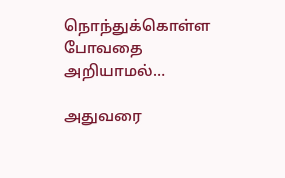நொந்துக்கொள்ள போவதை அறியாமல்…

அதுவரை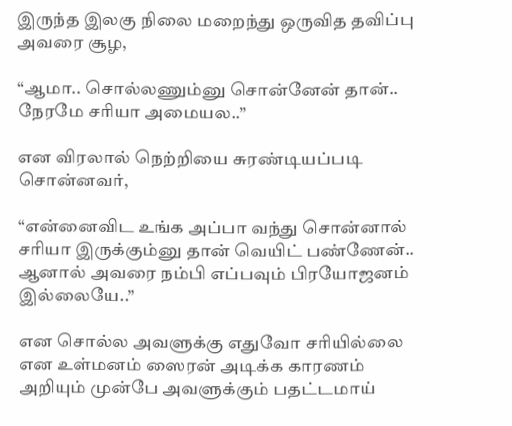இருந்த இலகு நிலை மறைந்து ஒருவித தவிப்பு அவரை சூழ,

“ஆமா.. சொல்லணும்னு சொன்னேன் தான்.. நேரமே சரியா அமையல..”

என விரலால் நெற்றியை சுரண்டியப்படி சொன்னவர்,

“என்னைவிட உங்க அப்பா வந்து சொன்னால் சரியா இருக்கும்னு தான் வெயிட் பண்ணேன்.. ஆனால் அவரை நம்பி எப்பவும் பிரயோஜனம் இல்லையே..”

என சொல்ல அவளுக்கு எதுவோ சரியில்லை என உள்மனம் ஸைரன் அடிக்க காரணம் அறியும் முன்பே அவளுக்கும் பதட்டமாய்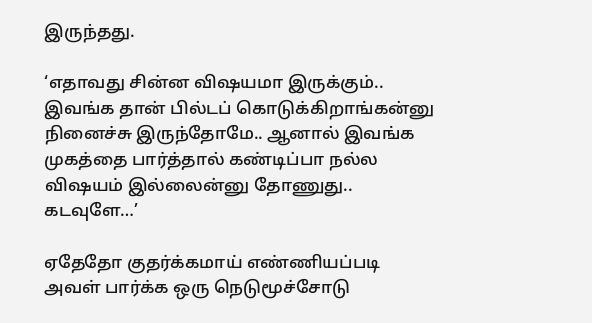இருந்தது.

‘எதாவது சின்ன விஷயமா இருக்கும்.. இவங்க தான் பில்டப் கொடுக்கிறாங்கன்னு நினைச்சு இருந்தோமே.. ஆனால் இவங்க முகத்தை பார்த்தால் கண்டிப்பா நல்ல விஷயம் இல்லைன்னு தோணுது.. கடவுளே…’

ஏதேதோ குதர்க்கமாய் எண்ணியப்படி
அவள் பார்க்க ஒரு நெடுமூச்சோடு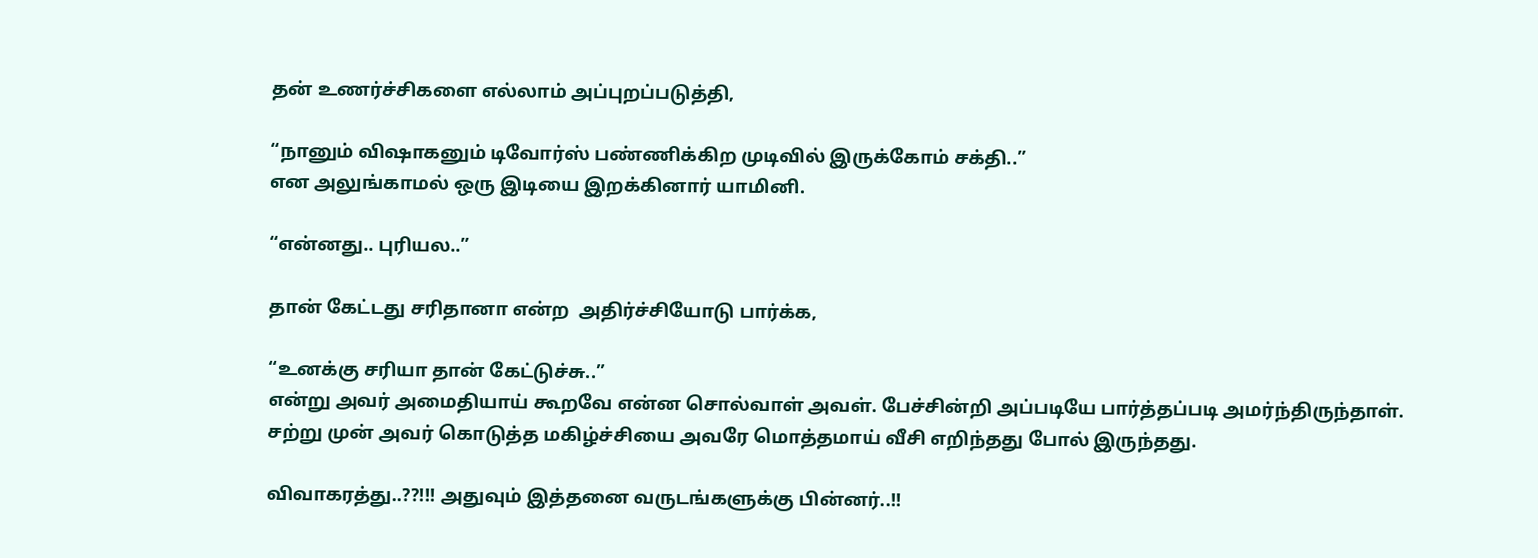தன் உணர்ச்சிகளை எல்லாம் அப்புறப்படுத்தி,

“நானும் விஷாகனும் டிவோர்ஸ் பண்ணிக்கிற முடிவில் இருக்கோம் சக்தி..”
என அலுங்காமல் ஒரு இடியை இறக்கினார் யாமினி.

“என்னது.. புரியல..”

தான் கேட்டது சரிதானா என்ற  அதிர்ச்சியோடு பார்க்க,

“உனக்கு சரியா தான் கேட்டுச்சு..”
என்று அவர் அமைதியாய் கூறவே என்ன சொல்வாள் அவள். பேச்சின்றி அப்படியே பார்த்தப்படி அமர்ந்திருந்தாள். சற்று முன் அவர் கொடுத்த மகிழ்ச்சியை அவரே மொத்தமாய் வீசி எறிந்தது போல் இருந்தது.

விவாகரத்து..??!!! அதுவும் இத்தனை வருடங்களுக்கு பின்னர்..!!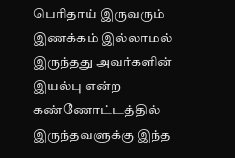பெரிதாய் இருவரும் இணக்கம் இல்லாமல் இருந்தது அவர்களின் இயல்பு என்ற கண்ணோட்டத்தில் இருந்தவளுக்கு இந்த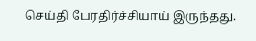செய்தி பேரதிர்ச்சியாய் இருந்தது.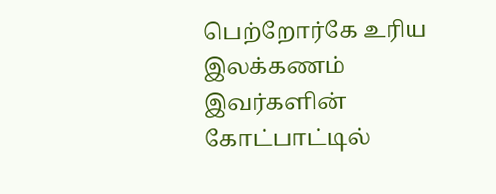பெற்றோர்கே உரிய இலக்கணம் இவர்களின் கோட்பாட்டில்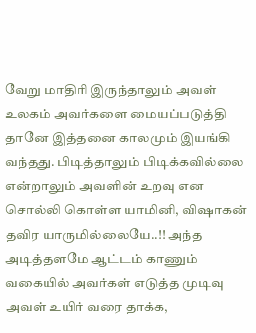வேறு மாதிரி இருந்தாலும் அவள் உலகம் அவர்களை மையப்படுத்தி தானே இத்தனை காலமும் இயங்கி வந்தது. பிடித்தாலும் பிடிக்கவில்லை என்றாலும் அவளின் உறவு என சொல்லி கொள்ள யாமினி, விஷாகன் தவிர யாருமில்லையே..!! அந்த அடித்தளமே ஆட்டம் காணும் வகையில் அவர்கள் எடுத்த முடிவு அவள் உயிர் வரை தாக்க,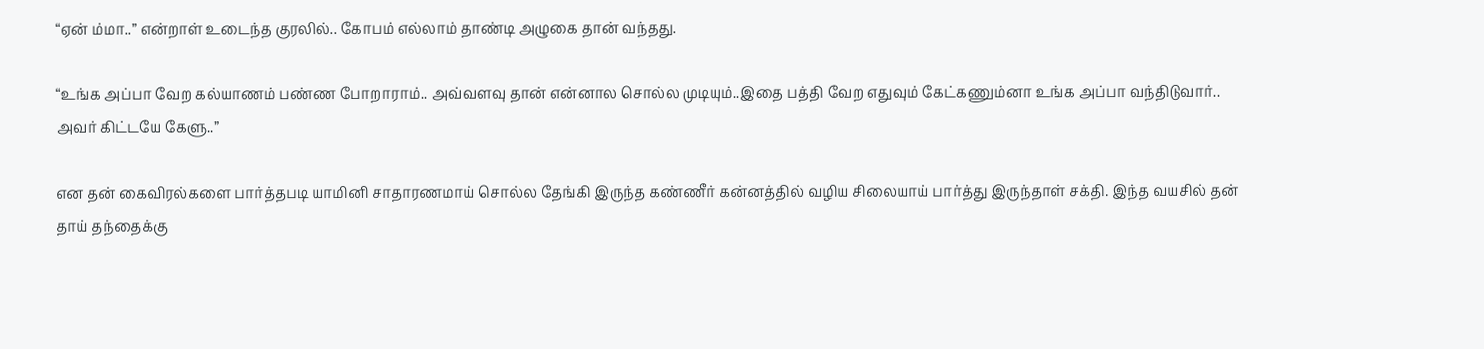“ஏன் ம்மா..” என்றாள் உடைந்த குரலில்.. கோபம் எல்லாம் தாண்டி அழுகை தான் வந்தது.

“உங்க அப்பா வேற கல்யாணம் பண்ண போறாராம்.. அவ்வளவு தான் என்னால சொல்ல முடியும்..இதை பத்தி வேற எதுவும் கேட்கணும்னா உங்க அப்பா வந்திடுவார்.. அவர் கிட்டயே கேளு..”

என தன் கைவிரல்களை பார்த்தபடி யாமினி சாதாரணமாய் சொல்ல தேங்கி இருந்த கண்ணீர் கன்னத்தில் வழிய சிலையாய் பார்த்து இருந்தாள் சக்தி. இந்த வயசில் தன் தாய் தந்தைக்கு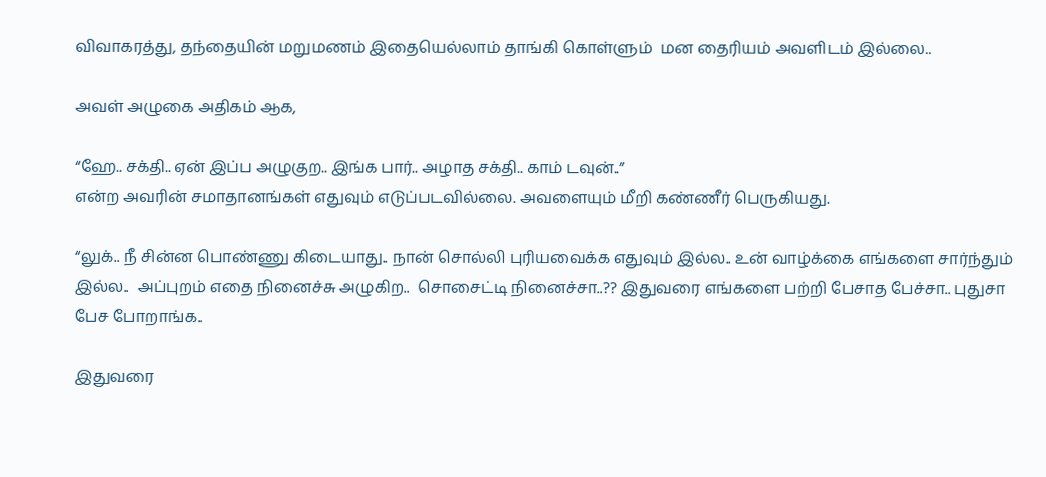விவாகரத்து, தந்தையின் மறுமணம் இதையெல்லாம் தாங்கி கொள்ளும்  மன தைரியம் அவளிடம் இல்லை..

அவள் அழுகை அதிகம் ஆக,

“ஹே.. சக்தி.. ஏன் இப்ப அழுகுற.. இங்க பார்.. அழாத சக்தி.. காம் டவுன்..”
என்ற அவரின் சமாதானங்கள் எதுவும் எடுப்படவில்லை. அவளையும் மீறி கண்ணீர் பெருகியது.

“லுக்.. நீ சின்ன பொண்ணு கிடையாது.. நான் சொல்லி புரியவைக்க எதுவும் இல்ல.. உன் வாழ்க்கை எங்களை சார்ந்தும் இல்ல..  அப்புறம் எதை நினைச்சு அழுகிற..  சொசைட்டி நினைச்சா..?? இதுவரை எங்களை பற்றி பேசாத பேச்சா.. புதுசா பேச போறாங்க..

இதுவரை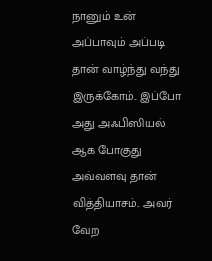நானும் உன் அப்பாவும் அப்படி தான் வாழ்ந்து வந்து இருக்கோம்.. இப்போ அது அஃபிஸியல் ஆக போகுது அவ்வளவு தான் வித்தியாசம்.. அவர் வேற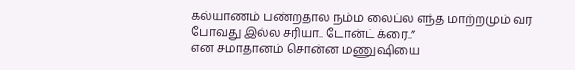கல்யாணம் பண்றதால நம்ம லைப்ல எந்த மாற்றமும் வர போவது இல்ல சரியா.. டோன்ட் க்ரை..”
என சமாதானம் சொன்ன மணுஷியை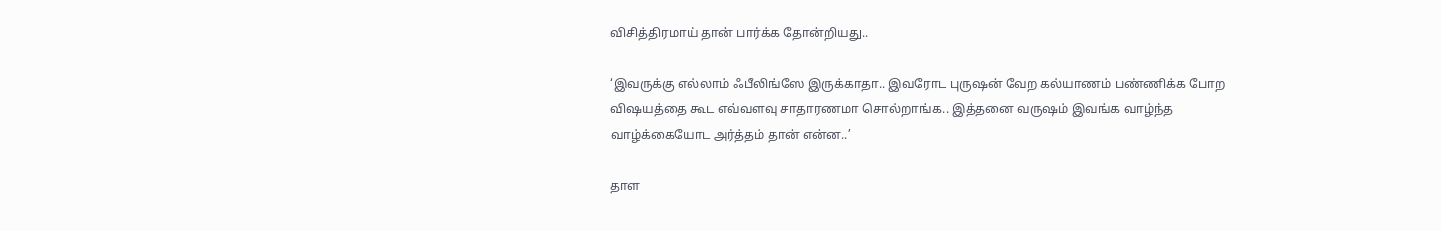விசித்திரமாய் தான் பார்க்க தோன்றியது..

‘இவருக்கு எல்லாம் ஃபீலிங்ஸே இருக்காதா.. இவரோட புருஷன் வேற கல்யாணம் பண்ணிக்க போற விஷயத்தை கூட எவ்வளவு சாதாரணமா சொல்றாங்க.. இத்தனை வருஷம் இவங்க வாழ்ந்த வாழ்க்கையோட அர்த்தம் தான் என்ன..’

தாள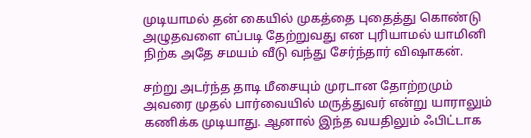முடியாமல் தன் கையில் முகத்தை புதைத்து கொண்டு அழுதவளை எப்படி தேற்றுவது என புரியாமல் யாமினி நிற்க அதே சமயம் வீடு வந்து சேர்ந்தார் விஷாகன்.

சற்று அடர்ந்த தாடி மீசையும் முரடான தோற்றமும் அவரை முதல் பார்வையில் மருத்துவர் என்று யாராலும் கணிக்க முடியாது. ஆனால் இந்த வயதிலும் ஃபிட்டாக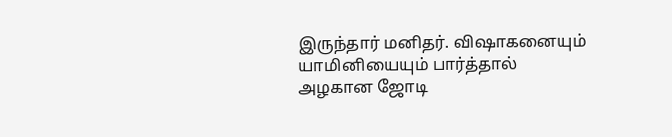இருந்தார் மனிதர். விஷாகனையும் யாமினியையும் பார்த்தால் அழகான ஜோடி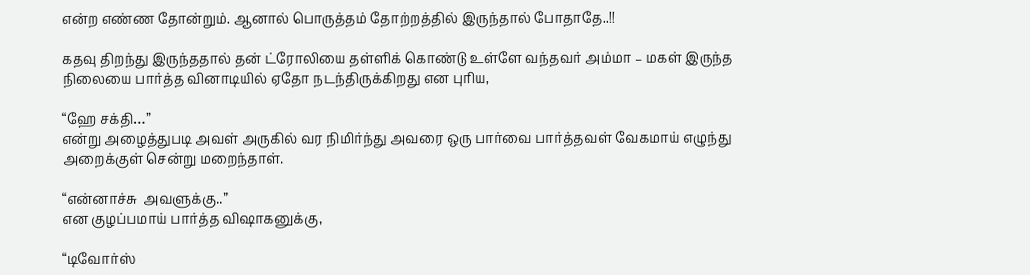என்ற எண்ண தோன்றும். ஆனால் பொருத்தம் தோற்றத்தில் இருந்தால் போதாதே..!!

கதவு திறந்து இருந்ததால் தன் ட்ரோலியை தள்ளிக் கொண்டு உள்ளே வந்தவர் அம்மா – மகள் இருந்த நிலையை பார்த்த வினாடியில் ஏதோ நடந்திருக்கிறது என புரிய,

“ஹே சக்தி…”
என்று அழைத்துபடி அவள் அருகில் வர நிமிர்ந்து அவரை ஒரு பார்வை பார்த்தவள் வேகமாய் எழுந்து அறைக்குள் சென்று மறைந்தாள்.

“என்னாச்சு  அவளுக்கு..”
என குழப்பமாய் பார்த்த விஷாகனுக்கு,

“டிவோர்ஸ்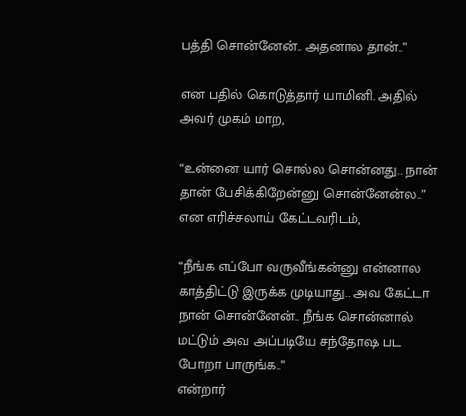பத்தி சொன்னேன்.. அதனால தான்..”

என பதில் கொடுத்தார் யாமினி. அதில் அவர் முகம் மாற,

“உன்னை யார் சொல்ல சொன்னது.. நான் தான் பேசிக்கிறேன்னு சொன்னேன்ல..”
என எரிச்சலாய் கேட்டவரிடம்,

“நீங்க எப்போ வருவீங்கன்னு என்னால காத்திட்டு இருக்க முடியாது.. அவ கேட்டா நான் சொன்னேன்.. நீங்க சொன்னால் மட்டும் அவ அப்படியே சந்தோஷ பட போறா பாருங்க..”
என்றார்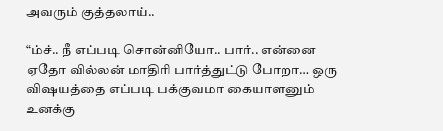அவரும் குத்தலாய்..

“ம்ச்.. நீ எப்படி சொன்னியோ.. பார்.. என்னை ஏதோ வில்லன் மாதிரி பார்த்துட்டு போறா… ஒரு விஷயத்தை எப்படி பக்குவமா கையாளனும் உனக்கு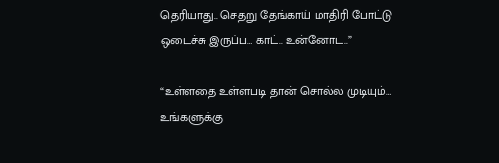தெரியாது.. செதறு தேங்காய் மாதிரி போட்டு ஒடைச்சு இருப்ப… காட்.. உன்னோட..”

“உள்ளதை உள்ளபடி தான் சொல்ல முடியும்… உங்களுக்கு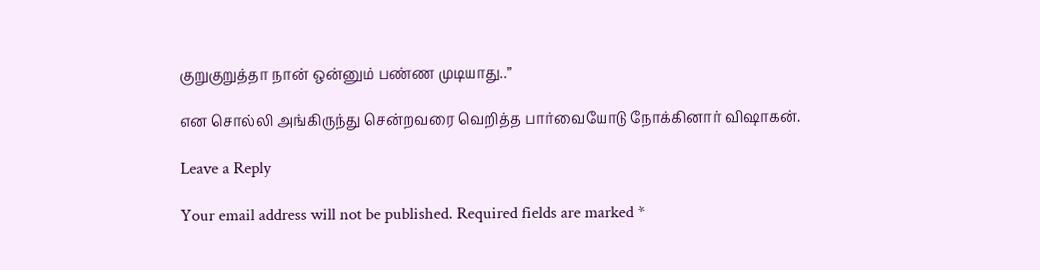குறுகுறுத்தா நான் ஒன்னும் பண்ண முடியாது..”

என சொல்லி அங்கிருந்து சென்றவரை வெறித்த பார்வையோடு நோக்கினார் விஷாகன்.

Leave a Reply

Your email address will not be published. Required fields are marked *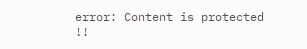error: Content is protected !!